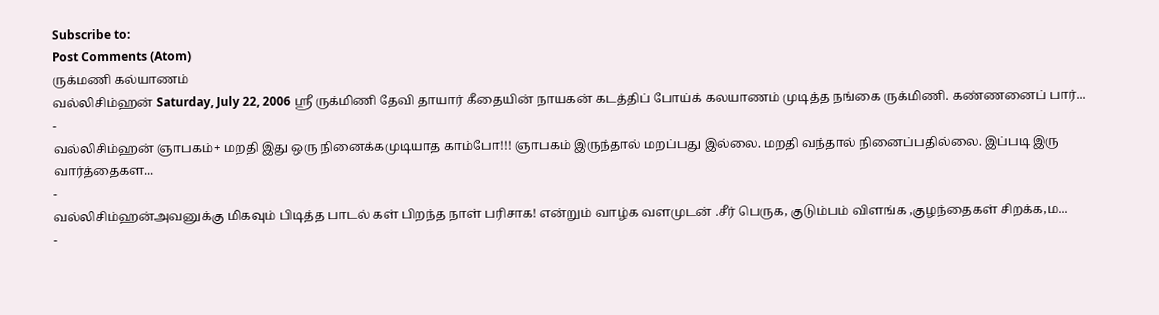Subscribe to:
Post Comments (Atom)
ருக்மணி கல்யாணம்
வல்லிசிம்ஹன் Saturday, July 22, 2006 ஸ்ரீ ருக்மிணி தேவி தாயார் கீதையின் நாயகன் கடத்திப் போய்க் கலயாணம் முடித்த நங்கை ருக்மிணி. கண்ணனைப் பார்...
-
வல்லிசிம்ஹன் ஞாபகம்+ மறதி இது ஒரு நினைக்கமுடியாத காம்போ!!! ஞாபகம் இருந்தால் மறப்பது இல்லை. மறதி வந்தால் நினைப்பதில்லை. இப்படி இரு வார்த்தைகள...
-
வல்லிசிம்ஹன்அவனுக்கு மிகவும் பிடித்த பாடல் கள் பிறந்த நாள் பரிசாக! என்றும் வாழ்க வளமுடன் .சீர் பெருக, குடும்பம் விளங்க ,குழந்தைகள் சிறக்க,ம...
-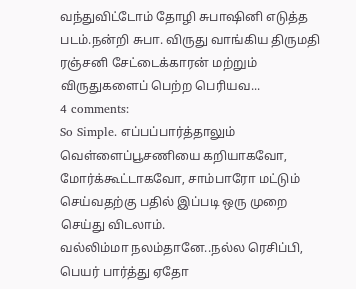வந்துவிட்டோம் தோழி சுபாஷினி எடுத்த படம்.நன்றி சுபா. விருது வாங்கிய திருமதி ரஞ்சனி சேட்டைக்காரன் மற்றும் விருதுகளைப் பெற்ற பெரியவ...
4 comments:
So Simple. எப்பப்பார்த்தாலும் வெள்ளைப்பூசணியை கறியாகவோ, மோர்க்கூட்டாகவோ, சாம்பாரோ மட்டும் செய்வதற்கு பதில் இப்படி ஒரு முறை செய்து விடலாம்.
வல்லிம்மா நலம்தானே..நல்ல ரெசிப்பி, பெயர் பார்த்து ஏதோ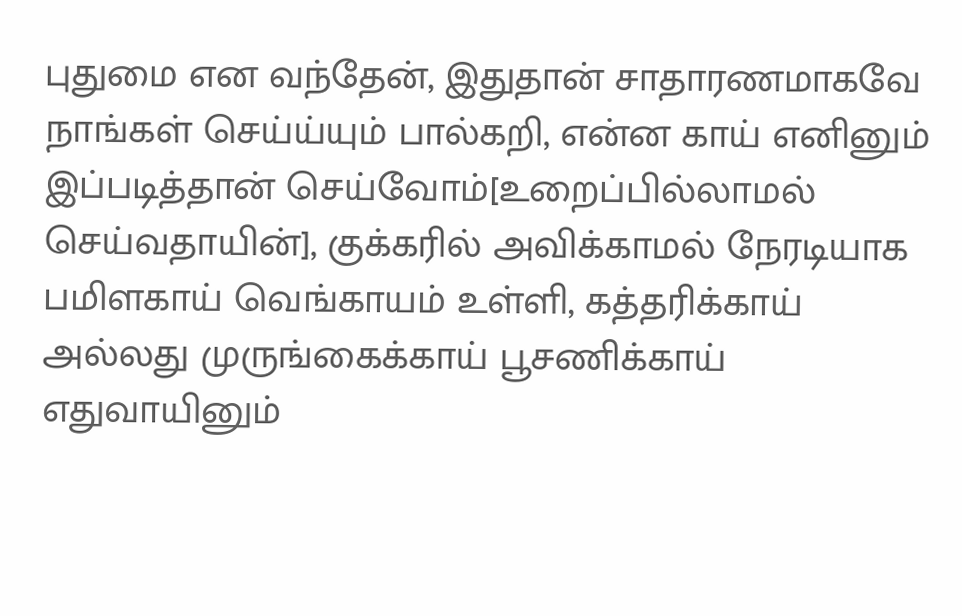புதுமை என வந்தேன், இதுதான் சாதாரணமாகவே நாங்கள் செய்ய்யும் பால்கறி, என்ன காய் எனினும் இப்படித்தான் செய்வோம்[உறைப்பில்லாமல் செய்வதாயின்], குக்கரில் அவிக்காமல் நேரடியாக பமிளகாய் வெங்காயம் உள்ளி, கத்தரிக்காய் அல்லது முருங்கைக்காய் பூசணிக்காய் எதுவாயினும்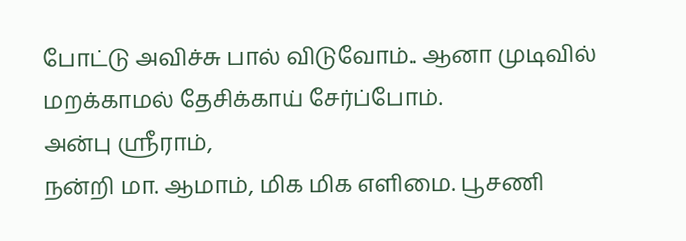போட்டு அவிச்சு பால் விடுவோம்.. ஆனா முடிவில் மறக்காமல் தேசிக்காய் சேர்ப்போம்.
அன்பு ஸ்ரீராம்,
நன்றி மா. ஆமாம், மிக மிக எளிமை. பூசணி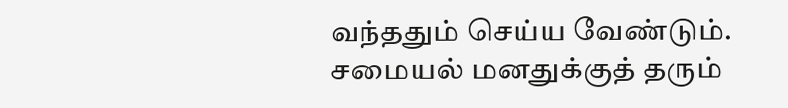வந்ததும் செய்ய வேண்டும்.
சமையல் மனதுக்குத் தரும்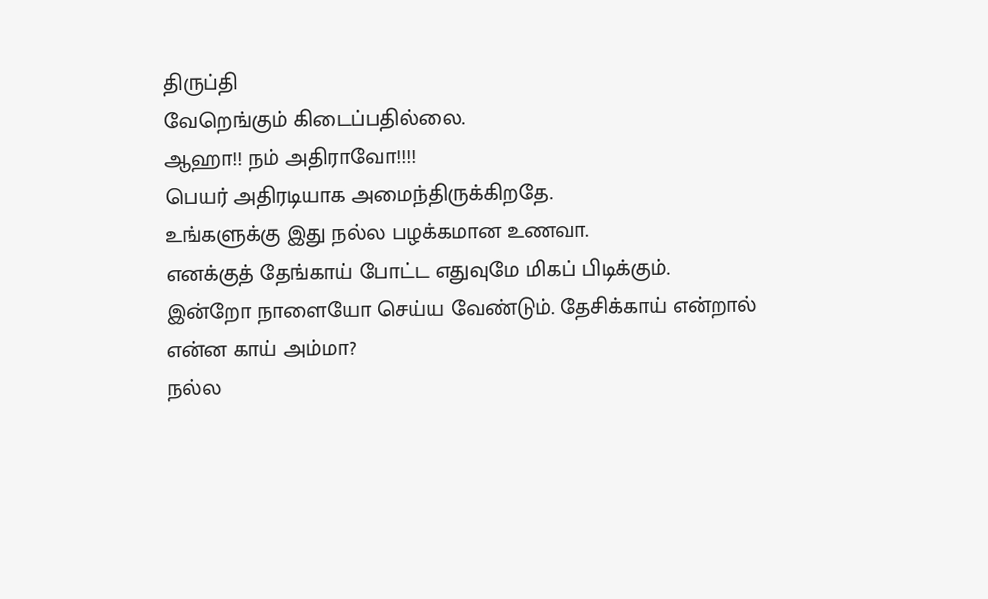திருப்தி
வேறெங்கும் கிடைப்பதில்லை.
ஆஹா!! நம் அதிராவோ!!!!
பெயர் அதிரடியாக அமைந்திருக்கிறதே.
உங்களுக்கு இது நல்ல பழக்கமான உணவா.
எனக்குத் தேங்காய் போட்ட எதுவுமே மிகப் பிடிக்கும்.
இன்றோ நாளையோ செய்ய வேண்டும். தேசிக்காய் என்றால்
என்ன காய் அம்மா?
நல்ல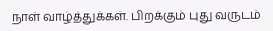நாள் வாழ்த்துக்கள். பிறக்கும் புது வருடம்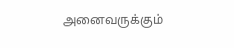அனைவருக்கும்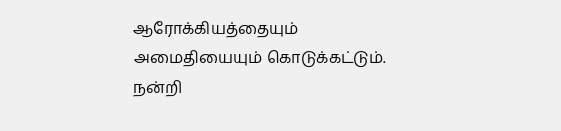ஆரோக்கியத்தையும்
அமைதியையும் கொடுக்கட்டும்.
நன்றி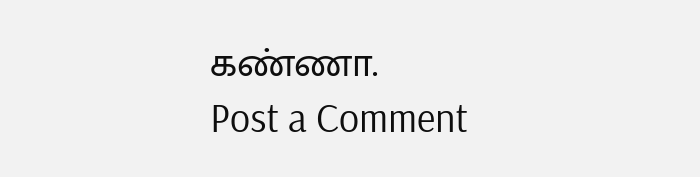கண்ணா.
Post a Comment